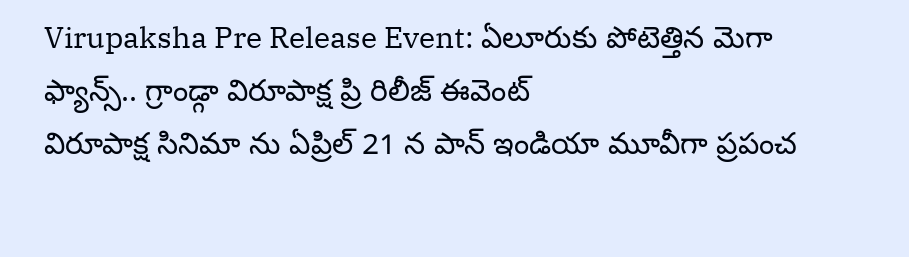Virupaksha Pre Release Event: ఏలూరుకు పోటెత్తిన మెగా ఫ్యాన్స్.. గ్రాండ్గా విరూపాక్ష ప్రి రిలీజ్ ఈవెంట్
విరూపాక్ష సినిమా ను ఏప్రిల్ 21 న పాన్ ఇండియా మూవీగా ప్రపంచ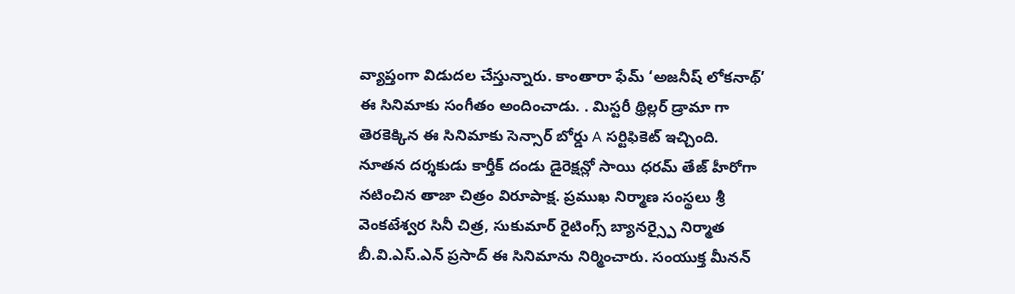వ్యాప్తంగా విడుదల చేస్తున్నారు. కాంతారా ఫేమ్ ‘అజనీష్ లోకనాథ్’ ఈ సినిమాకు సంగీతం అందించాడు. . మిస్టరీ థ్రిల్లర్ డ్రామా గా తెరకెక్కిన ఈ సినిమాకు సెన్సార్ బోర్డు A సర్టిఫికెట్ ఇచ్చింది.
నూతన దర్శకుడు కార్తీక్ దండు డైరెక్షన్లో సాయి ధరమ్ తేజ్ హీరోగా నటించిన తాజా చిత్రం విరూపాక్ష. ప్రముఖ నిర్మాణ సంస్థలు శ్రీ వెంకటేశ్వర సినీ చిత్ర, సుకుమార్ రైటింగ్స్ బ్యానర్స్పై నిర్మాత బీ.వి.ఎస్.ఎన్ ప్రసాద్ ఈ సినిమాను నిర్మించారు. సంయుక్త మీనన్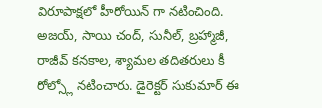విరూపాక్షలో హీరోయిన్ గా నటించింది. అజయ్, సాయి చంద్, సునీల్, బ్రహ్మాజీ, రాజీవ్ కనకాల, శ్యామల తదితరులు కీ రోల్స్లో నటించారు. డైరెక్టర్ సుకుమార్ ఈ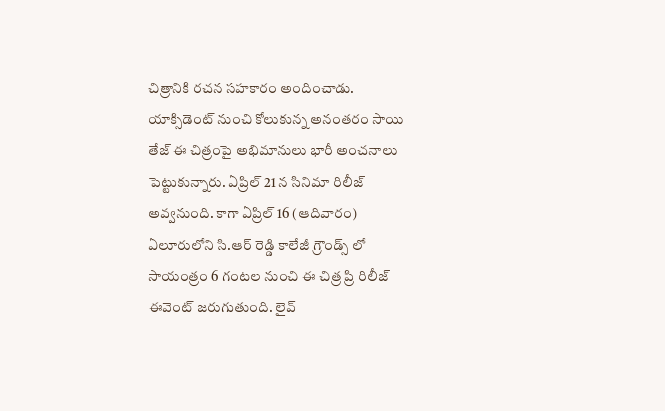చిత్రానికి రచన సహకారం అందించాడు. యాక్సిడెంట్ నుంచి కోలుకున్న అనంతరం సాయి తేజ్ ఈ చిత్రంపై అభిమానులు భారీ అంచనాలు పెట్టుకున్నారు. ఏప్రిల్ 21 న సినిమా రిలీజ్ అవ్వనుంది. కాగా ఏప్రిల్ 16 (ఆదివారం) ఏలూరులోని సి.ఆర్ రెడ్డి కాలేజీ గ్రౌండ్స్ లో సాయంత్రం 6 గంటల నుంచి ఈ చిత్ర ప్రి రిలీజ్ ఈవెంట్ జరుగుతుంది. లైవ్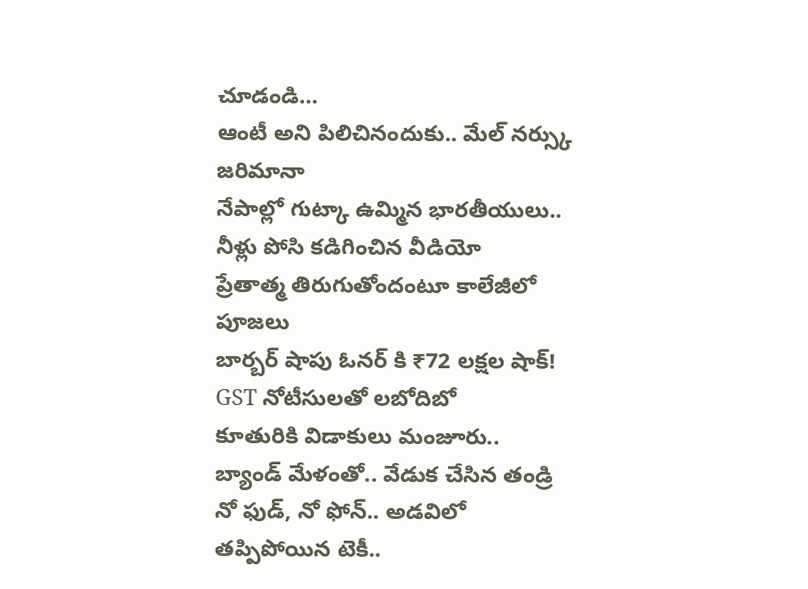చూడండి…
ఆంటీ అని పిలిచినందుకు.. మేల్ నర్స్కు జరిమానా
నేపాల్లో గుట్కా ఉమ్మిన భారతీయులు.. నీళ్లు పోసి కడిగించిన వీడియో
ప్రేతాత్మ తిరుగుతోందంటూ కాలేజీలో పూజలు
బార్బర్ షాపు ఓనర్ కి ₹72 లక్షల షాక్! GST నోటీసులతో లబోదిబో
కూతురికి విడాకులు మంజూరు.. బ్యాండ్ మేళంతో.. వేడుక చేసిన తండ్రి
నో ఫుడ్, నో ఫోన్.. అడవిలో తప్పిపోయిన టెకీ..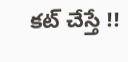కట్ చేస్తే !!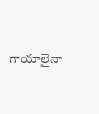గాయాలైనా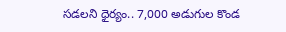సడలని ధైర్యం.. 7,000 అడుగుల కొండ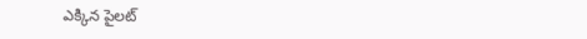ఎక్కిన పైలట్